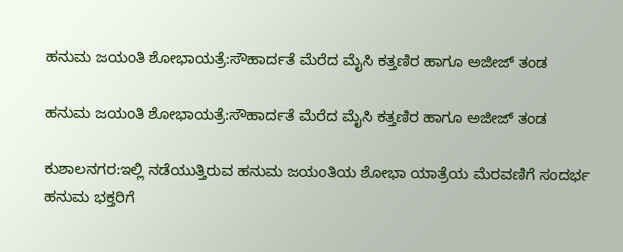ಹನುಮ ಜಯಂತಿ ಶೋಭಾಯತ್ರೆ:ಸೌಹಾರ್ದತೆ ಮೆರೆದ ಮೈಸಿ ಕತ್ತಣಿರ ಹಾಗೂ ಅಜೀಜ್ ತಂಡ

ಹನುಮ ಜಯಂತಿ ಶೋಭಾಯತ್ರೆ:ಸೌಹಾರ್ದತೆ ಮೆರೆದ ಮೈಸಿ ಕತ್ತಣಿರ ಹಾಗೂ ಅಜೀಜ್ ತಂಡ

ಕುಶಾಲನಗರ:ಇಲ್ಲಿ ನಡೆಯುತ್ತಿರುವ ಹನುಮ ಜಯಂತಿಯ ಶೋಭಾ ಯಾತ್ರೆಯ ಮೆರವಣಿಗೆ ಸಂದರ್ಭ ಹನುಮ ಭಕ್ತರಿಗೆ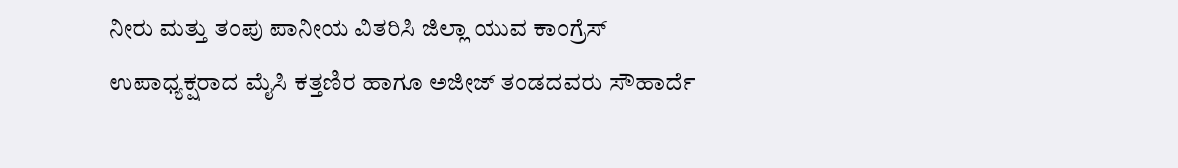ನೀರು ಮತ್ತು ತಂಪು ಪಾನೀಯ ವಿತರಿಸಿ ಜಿಲ್ಲಾ ಯುವ ಕಾಂಗ್ರೆಸ್ ಉಪಾಧ್ಯಕ್ಷರಾದ ಮೈಸಿ ಕತ್ತಣಿರ ಹಾಗೂ ಅಜೀಜ್ ತಂಡದವರು ಸೌಹಾರ್ದೆ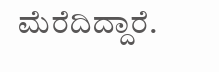ಮೆರೆದಿದ್ದಾರೆ.